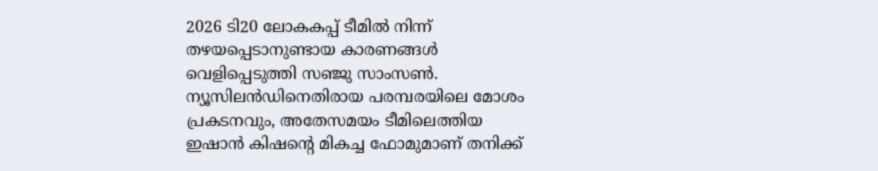2026 ടി20 ലോകകപ്പ് ടീമില്‍ നിന്ന് തഴയപ്പെടാനുണ്ടായ കാരണങ്ങള്‍ വെളിപ്പെടുത്തി സഞ്ജു സാംസണ്‍. ന്യൂസിലന്‍ഡിനെതിരായ പരമ്പരയിലെ മോശം പ്രകടനവും, അതേസമയം ടീമിലെത്തിയ ഇഷാന്‍ കിഷന്റെ മികച്ച ഫോമുമാണ് തനിക്ക്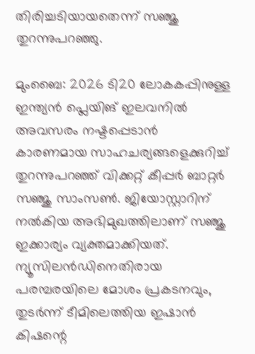തിരിച്ചടിയായതെന്ന് സഞ്ജു തുറന്നുപറഞ്ഞു.

മുംബൈ: 2026 ടി20 ലോകകപ്പിനുള്ള ഇന്ത്യന്‍ പ്ലെയിങ് ഇലവനില്‍ അവസരം നഷ്ടപ്പെടാന്‍ കാരണമായ സാഹചര്യങ്ങളെക്കുറിച്ച് തുറന്നുപറഞ്ഞ് വിക്കറ്റ് കീപ്പര്‍ ബാറ്റര്‍ സഞ്ജു സാംസണ്‍. ജിയോസ്റ്റാറിന് നല്‍കിയ അഭിമുഖത്തിലാണ് സഞ്ജു ഇക്കാര്യം വ്യക്തമാക്കിയത്. ന്യൂസിലന്‍ഡിനെതിരായ പരമ്പരയിലെ മോശം പ്രകടനവും, തുടര്‍ന്ന് ടീമിലെത്തിയ ഇഷാന്‍ കിഷന്റെ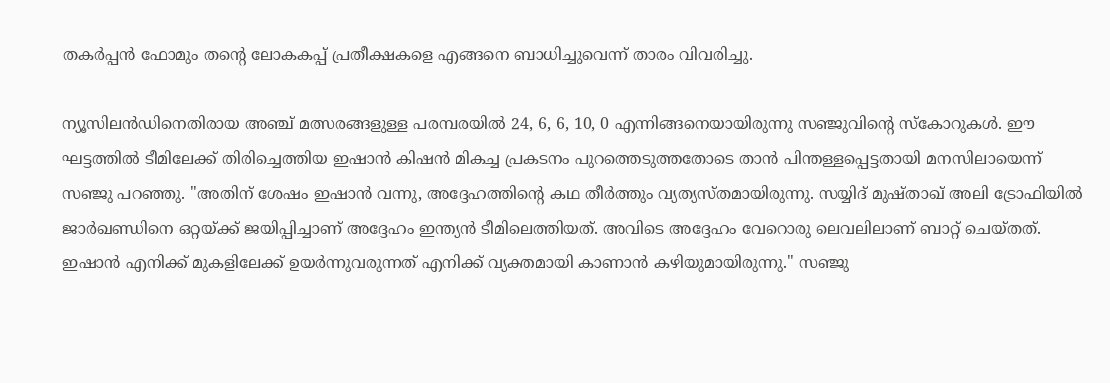തകര്‍പ്പന്‍ ഫോമും തന്റെ ലോകകപ്പ് പ്രതീക്ഷകളെ എങ്ങനെ ബാധിച്ചുവെന്ന് താരം വിവരിച്ചു.

ന്യൂസിലന്‍ഡിനെതിരായ അഞ്ച് മത്സരങ്ങളുള്ള പരമ്പരയില്‍ 24, 6, 6, 10, 0 എന്നിങ്ങനെയായിരുന്നു സഞ്ജുവിന്റെ സ്‌കോറുകള്‍. ഈ ഘട്ടത്തില്‍ ടീമിലേക്ക് തിരിച്ചെത്തിയ ഇഷാന്‍ കിഷന്‍ മികച്ച പ്രകടനം പുറത്തെടുത്തതോടെ താന്‍ പിന്തള്ളപ്പെട്ടതായി മനസിലായെന്ന് സഞ്ജു പറഞ്ഞു. ''അതിന് ശേഷം ഇഷാന്‍ വന്നു, അദ്ദേഹത്തിന്റെ കഥ തീര്‍ത്തും വ്യത്യസ്തമായിരുന്നു. സയ്യിദ് മുഷ്താഖ് അലി ട്രോഫിയില്‍ ജാര്‍ഖണ്ഡിനെ ഒറ്റയ്ക്ക് ജയിപ്പിച്ചാണ് അദ്ദേഹം ഇന്ത്യന്‍ ടീമിലെത്തിയത്. അവിടെ അദ്ദേഹം വേറൊരു ലെവലിലാണ് ബാറ്റ് ചെയ്തത്. ഇഷാന്‍ എനിക്ക് മുകളിലേക്ക് ഉയര്‍ന്നുവരുന്നത് എനിക്ക് വ്യക്തമായി കാണാന്‍ കഴിയുമായിരുന്നു.'' സഞ്ജു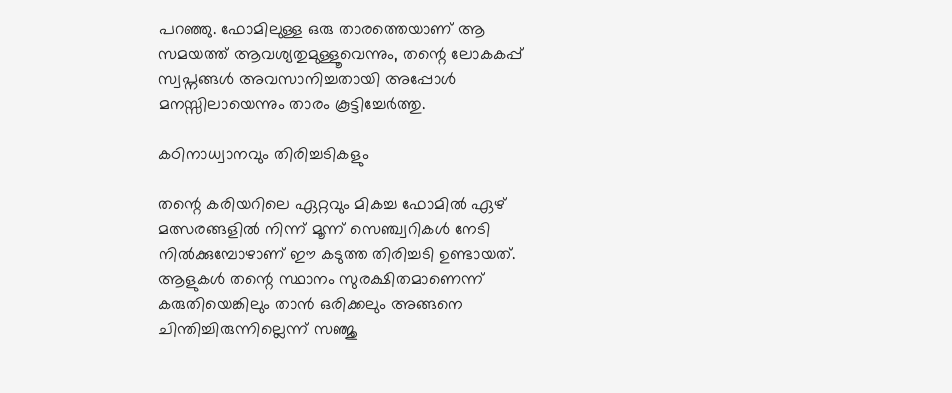പറഞ്ഞു. ഫോമിലുള്ള ഒരു താരത്തെയാണ് ആ സമയത്ത് ആവശ്യതുമുള്ളൂവെന്നും, തന്റെ ലോകകപ്പ് സ്വപ്നങ്ങള്‍ അവസാനിച്ചതായി അപ്പോള്‍ മനസ്സിലായെന്നും താരം കൂട്ടിച്ചേര്‍ത്തു.

കഠിനാധ്വാനവും തിരിച്ചടികളും

തന്റെ കരിയറിലെ ഏറ്റവും മികച്ച ഫോമില്‍ ഏഴ് മത്സരങ്ങളില്‍ നിന്ന് മൂന്ന് സെഞ്ച്വറികള്‍ നേടി നില്‍ക്കുമ്പോഴാണ് ഈ കടുത്ത തിരിച്ചടി ഉണ്ടായത്. ആളുകള്‍ തന്റെ സ്ഥാനം സുരക്ഷിതമാണെന്ന് കരുതിയെങ്കിലും താന്‍ ഒരിക്കലും അങ്ങനെ ചിന്തിച്ചിരുന്നില്ലെന്ന് സഞ്ജു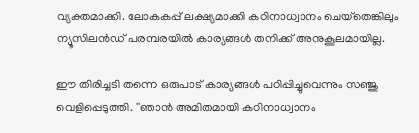വ്യക്തമാക്കി. ലോകകപ്പ് ലക്ഷ്യമാക്കി കഠിനാധ്വാനം ചെയ്‌തെങ്കിലും ന്യൂസിലന്‍ഡ് പരമ്പരയില്‍ കാര്യങ്ങള്‍ തനിക്ക് അനുകൂലമായില്ല.

ഈ തിരിച്ചടി തന്നെ ഒരുപാട് കാര്യങ്ങള്‍ പഠിപ്പിച്ചുവെന്നും സഞ്ജു വെളിപ്പെടുത്തി. ''ഞാന്‍ അമിതമായി കഠിനാധ്വാനം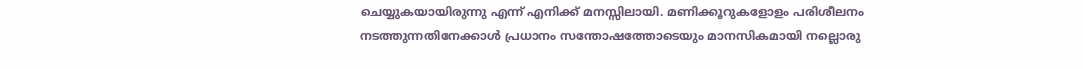ചെയ്യുകയായിരുന്നു എന്ന് എനിക്ക് മനസ്സിലായി. മണിക്കൂറുകളോളം പരിശീലനം നടത്തുന്നതിനേക്കാള്‍ പ്രധാനം സന്തോഷത്തോടെയും മാനസികമായി നല്ലൊരു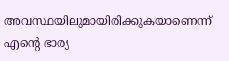അവസ്ഥയിലുമായിരിക്കുകയാണെന്ന് എന്റെ ഭാര്യ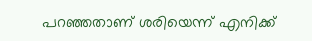പറഞ്ഞതാണ് ശരിയെന്ന് എനിക്ക്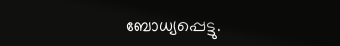ബോധ്യപ്പെട്ടു.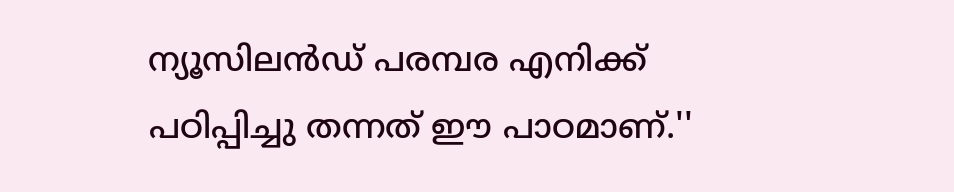ന്യൂസിലന്‍ഡ് പരമ്പര എനിക്ക് പഠിപ്പിച്ചു തന്നത് ഈ പാഠമാണ്.''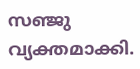സഞ്ജു വ്യക്തമാക്കി.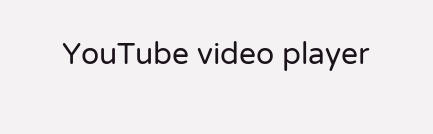YouTube video player